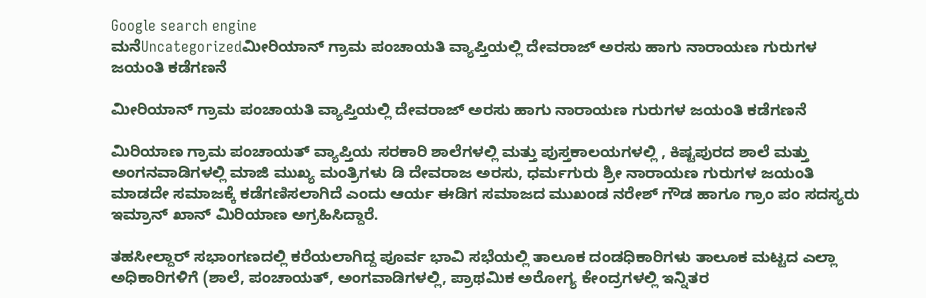Google search engine
ಮನೆUncategorizedಮೀರಿಯಾನ್ ಗ್ರಾಮ ಪಂಚಾಯತಿ ವ್ಯಾಪ್ತಿಯಲ್ಲಿ ದೇವರಾಜ್ ಅರಸು ಹಾಗು ನಾರಾಯಣ ಗುರುಗಳ ಜಯಂತಿ ಕಡೆಗಣನೆ

ಮೀರಿಯಾನ್ ಗ್ರಾಮ ಪಂಚಾಯತಿ ವ್ಯಾಪ್ತಿಯಲ್ಲಿ ದೇವರಾಜ್ ಅರಸು ಹಾಗು ನಾರಾಯಣ ಗುರುಗಳ ಜಯಂತಿ ಕಡೆಗಣನೆ

ಮಿರಿಯಾಣ ಗ್ರಾಮ ಪಂಚಾಯತ್ ವ್ಯಾಪ್ತಿಯ ಸರಕಾರಿ ಶಾಲೆಗಳಲ್ಲಿ ಮತ್ತು ಪುಸ್ತಕಾಲಯಗಳಲ್ಲಿ , ಕಿಷ್ಟಪುರದ ಶಾಲೆ ಮತ್ತು ಅಂಗನವಾಡಿಗಳಲ್ಲಿ ಮಾಜಿ ಮುಖ್ಯ ಮಂತ್ರಿಗಳು ಡಿ ದೇವರಾಜ ಅರಸು, ಧರ್ಮಗುರು ಶ್ರೀ ನಾರಾಯಣ ಗುರುಗಳ ಜಯಂತಿ ಮಾಡದೇ ಸಮಾಜಕ್ಕೆ ಕಡೆಗಣಿಸಲಾಗಿದೆ ಎಂದು ಆರ್ಯ ಈಡಿಗ ಸಮಾಜದ ಮುಖಂಡ ನರೇಶ್ ಗೌಡ ಹಾಗೂ ಗ್ರಾಂ ಪಂ ಸದಸ್ಯರು ಇಮ್ರಾನ್ ಖಾನ್ ಮಿರಿಯಾಣ ಅಗ್ರಹಿಸಿದ್ದಾರೆ.

ತಹಸೀಲ್ದಾರ್ ಸಭಾಂಗಣದಲ್ಲಿ ಕರೆಯಲಾಗಿದ್ದ ಪೂರ್ವ ಭಾವಿ ಸಭೆಯಲ್ಲಿ ತಾಲೂಕ ದಂಡಧಿಕಾರಿಗಳು ತಾಲೂಕ ಮಟ್ಟದ ಎಲ್ಲಾ ಅಧಿಕಾರಿಗಳಿಗೆ (ಶಾಲೆ, ಪಂಚಾಯತ್, ಅಂಗವಾಡಿಗಳಲ್ಲಿ, ಪ್ರಾಥಮಿಕ ಅರೋಗ್ಯ ಕೇಂದ್ರಗಳಲ್ಲಿ ಇನ್ನಿತರ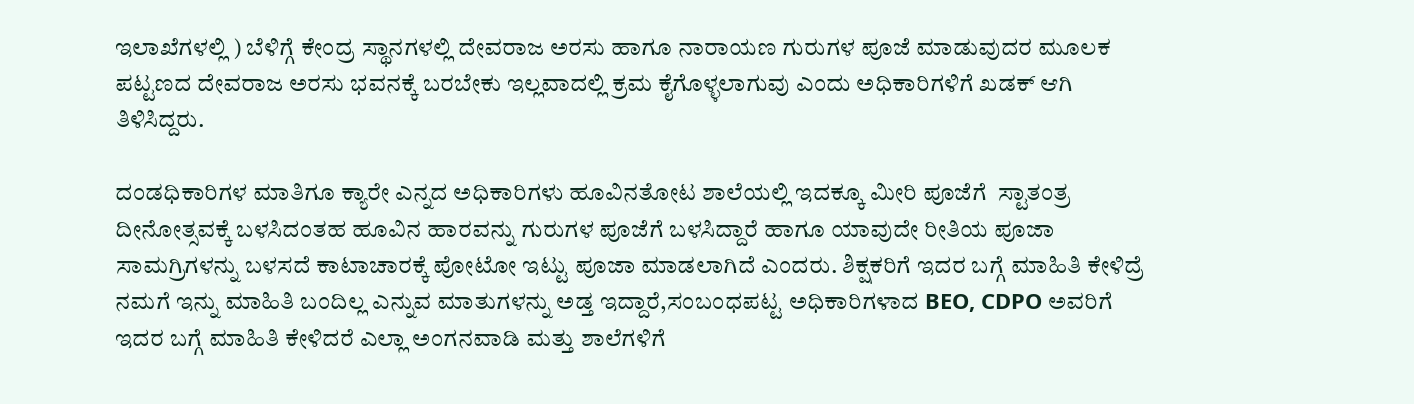ಇಲಾಖೆಗಳಲ್ಲಿ ) ಬೆಳಿಗ್ಗೆ ಕೇಂದ್ರ ಸ್ಥಾನಗಳಲ್ಲಿ ದೇವರಾಜ ಅರಸು ಹಾಗೂ ನಾರಾಯಣ ಗುರುಗಳ ಪೂಜೆ ಮಾಡುವುದರ ಮೂಲಕ ಪಟ್ಟಣದ ದೇವರಾಜ ಅರಸು ಭವನಕ್ಕೆ ಬರಬೇಕು ಇಲ್ಲವಾದಲ್ಲಿ ಕ್ರಮ ಕೈಗೊಳ್ಳಲಾಗುವು ಎಂದು ಅಧಿಕಾರಿಗಳಿಗೆ ಖಡಕ್ ಆಗಿ ತಿಳಿಸಿದ್ದರು.

ದಂಡಧಿಕಾರಿಗಳ ಮಾತಿಗೂ ಕ್ಯಾರೇ ಎನ್ನದ ಅಧಿಕಾರಿಗಳು ಹೂವಿನತೋಟ ಶಾಲೆಯಲ್ಲಿ ಇದಕ್ಕೂ ಮೀರಿ ಪೂಜೆಗೆ  ಸ್ಟಾತಂತ್ರ ದೀನೋತ್ಸವಕ್ಕೆ ಬಳಸಿದಂತಹ ಹೂವಿನ ಹಾರವನ್ನು ಗುರುಗಳ ಪೂಜೆಗೆ ಬಳಸಿದ್ದಾರೆ ಹಾಗೂ ಯಾವುದೇ ರೀತಿಯ ಪೂಜಾ ಸಾಮಗ್ರಿಗಳನ್ನು ಬಳಸದೆ ಕಾಟಾಚಾರಕ್ಕೆ ಪೋಟೋ ಇಟ್ಟು ಪೂಜಾ ಮಾಡಲಾಗಿದೆ ಎಂದರು. ಶಿಕ್ಷಕರಿಗೆ ಇದರ ಬಗ್ಗೆ ಮಾಹಿತಿ ಕೇಳಿದ್ರೆ ನಮಗೆ ಇನ್ನು ಮಾಹಿತಿ ಬಂದಿಲ್ಲ ಎನ್ನುವ ಮಾತುಗಳನ್ನು ಅಡ್ತ ಇದ್ದಾರೆ,ಸಂಬಂಧಪಟ್ಟ ಅಧಿಕಾರಿಗಳಾದ BEO, CDPO ಅವರಿಗೆ ಇದರ ಬಗ್ಗೆ ಮಾಹಿತಿ ಕೇಳಿದರೆ ಎಲ್ಲಾ ಅಂಗನವಾಡಿ ಮತ್ತು ಶಾಲೆಗಳಿಗೆ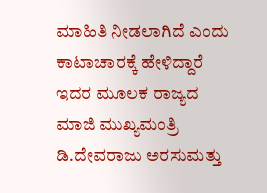ಮಾಹಿತಿ ನೀಡಲಾಗಿದೆ ಎಂದು ಕಾಟಾಚಾರಕ್ಕೆ ಹೇಳಿದ್ದಾರೆ ಇದರ ಮೂಲಕ ರಾಜ್ಯದ ಮಾಜಿ ಮುಖ್ಯಮಂತ್ರಿ ಡಿ.ದೇವರಾಜು ಅರಸುಮತ್ತು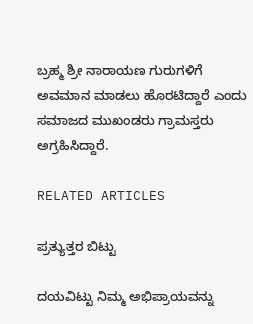ಬ್ರಹ್ಮ ಶ್ರೀ ನಾರಾಯಣ ಗುರುಗಳಿಗೆ ಅವಮಾನ ಮಾಡಲು ಹೊರಟಿದ್ದಾರೆ ಎಂದು ಸಮಾಜದ ಮುಖಂಡರು ಗ್ರಾಮಸ್ತರು ಅಗ್ರಹಿಸಿದ್ದಾರೆ.

RELATED ARTICLES

ಪ್ರತ್ಯುತ್ತರ ಬಿಟ್ಟು

ದಯವಿಟ್ಟು ನಿಮ್ಮ ಅಭಿಪ್ರಾಯವನ್ನು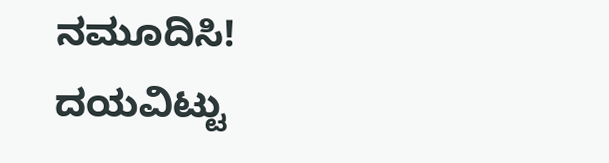ನಮೂದಿಸಿ!
ದಯವಿಟ್ಟು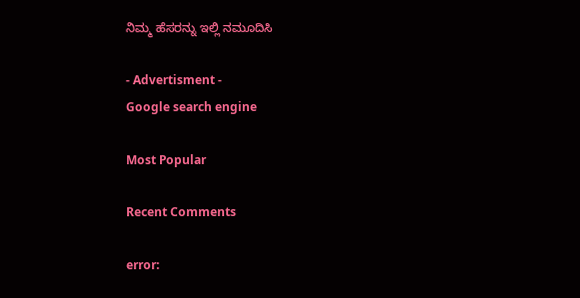ನಿಮ್ಮ ಹೆಸರನ್ನು ಇಲ್ಲಿ ನಮೂದಿಸಿ

- Advertisment -
Google search engine

Most Popular

Recent Comments

error: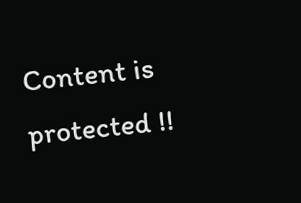Content is protected !!